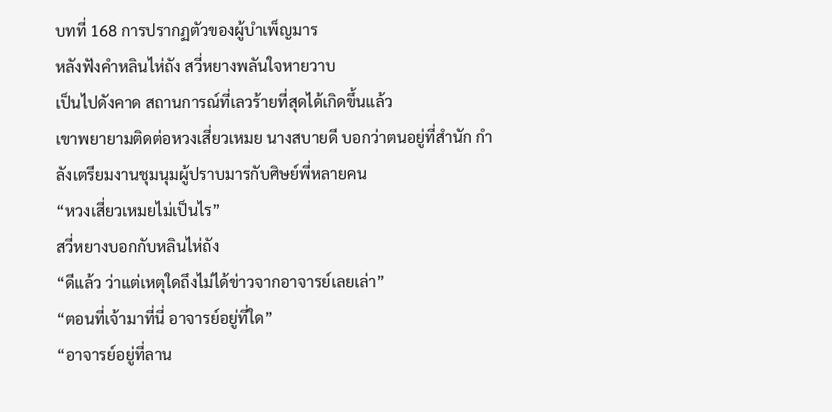บทที่ 168 การปรากฏตัวของผู้บำเพ็ญมาร
หลังฟังคำหลินไห่ถัง สวี่หยางพลันใจหายวาบ
เป็นไปดังคาด สถานการณ์ที่เลวร้ายที่สุดได้เกิดขึ้นแล้ว
เขาพยายามติดต่อหวงเสี่ยวเหมย นางสบายดี บอกว่าตนอยู่ที่สำนัก กำลังเตรียมงานชุมนุมผู้ปราบมารกับศิษย์พี่หลายคน
“หวงเสี่ยวเหมยไม่เป็นไร”
สวี่หยางบอกกับหลินไห่ถัง
“ดีแล้ว ว่าแต่เหตุใดถึงไม่ได้ข่าวจากอาจารย์เลยเล่า”
“ตอนที่เจ้ามาที่นี่ อาจารย์อยู่ที่ใด”
“อาจารย์อยู่ที่ลาน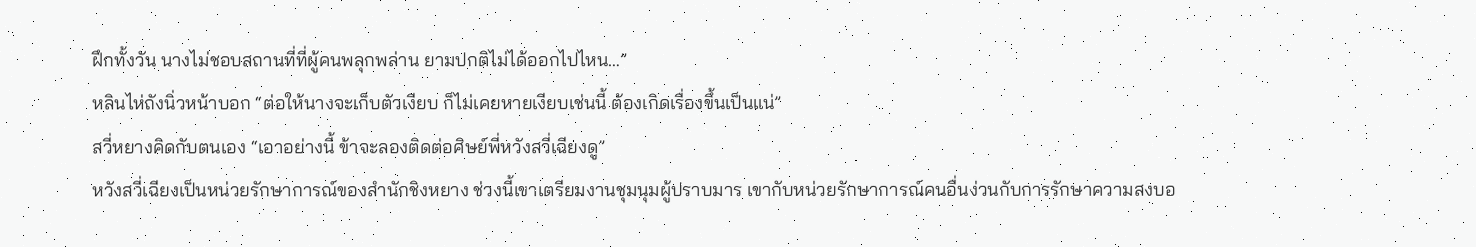ฝึกทั้งวัน นางไม่ชอบสถานที่ที่ผู้คนพลุกพล่าน ยามปกติไม่ได้ออกไปไหน…”
หลินไห่ถังนิ่วหน้าบอก “ต่อให้นางจะเก็บตัวเงียบ ก็ไม่เคยหายเงียบเช่นนี้ ต้องเกิดเรื่องขึ้นเป็นแน่”
สวี่หยางคิดกับตนเอง “เอาอย่างนี้ ข้าจะลองติดต่อศิษย์พี่หวังสวี่เฉียงดู”
หวังสวี่เฉียงเป็นหน่วยรักษาการณ์ของสำนักชิงหยาง ช่วงนี้เขาเตรียมงานชุมนุมผู้ปราบมาร เขากับหน่วยรักษาการณ์คนอื่นง่วนกับการรักษาความสงบอ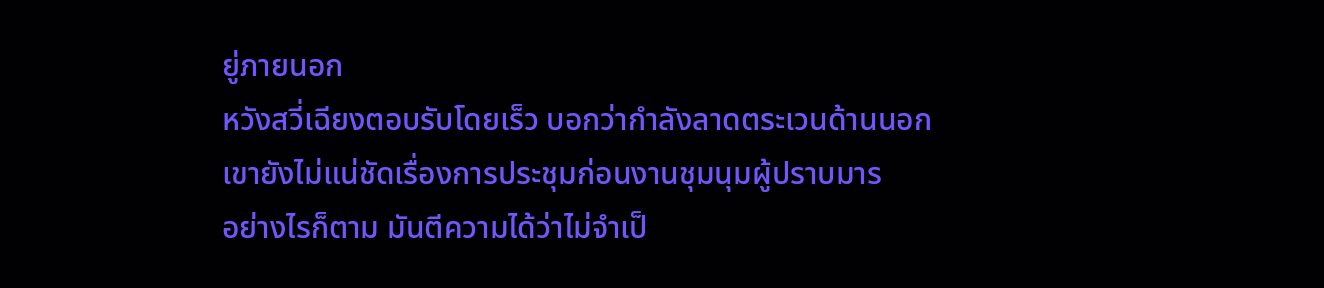ยู่ภายนอก
หวังสวี่เฉียงตอบรับโดยเร็ว บอกว่ากำลังลาดตระเวนด้านนอก
เขายังไม่แน่ชัดเรื่องการประชุมก่อนงานชุมนุมผู้ปราบมาร
อย่างไรก็ตาม มันตีความได้ว่าไม่จำเป็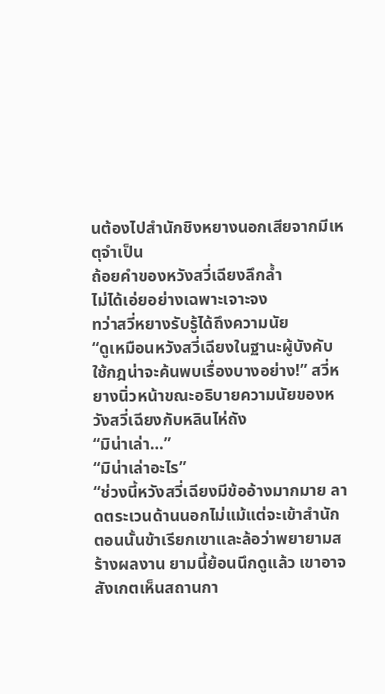นต้องไปสำนักชิงหยางนอกเสียจากมีเหตุจำเป็น
ถ้อยคำของหวังสวี่เฉียงลึกล้ำ
ไม่ได้เอ่ยอย่างเฉพาะเจาะจง
ทว่าสวี่หยางรับรู้ได้ถึงความนัย
“ดูเหมือนหวังสวี่เฉียงในฐานะผู้บังคับใช้กฎน่าจะค้นพบเรื่องบางอย่าง!” สวี่หยางนิ่วหน้าขณะอธิบายความนัยของหวังสวี่เฉียงกับหลินไห่ถัง
“มิน่าเล่า…”
“มิน่าเล่าอะไร”
“ช่วงนี้หวังสวี่เฉียงมีข้ออ้างมากมาย ลาดตระเวนด้านนอกไม่แม้แต่จะเข้าสำนัก ตอนนั้นข้าเรียกเขาและล้อว่าพยายามสร้างผลงาน ยามนี้ย้อนนึกดูแล้ว เขาอาจสังเกตเห็นสถานกา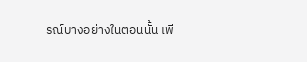รณ์บางอย่างในตอนนั้น เพี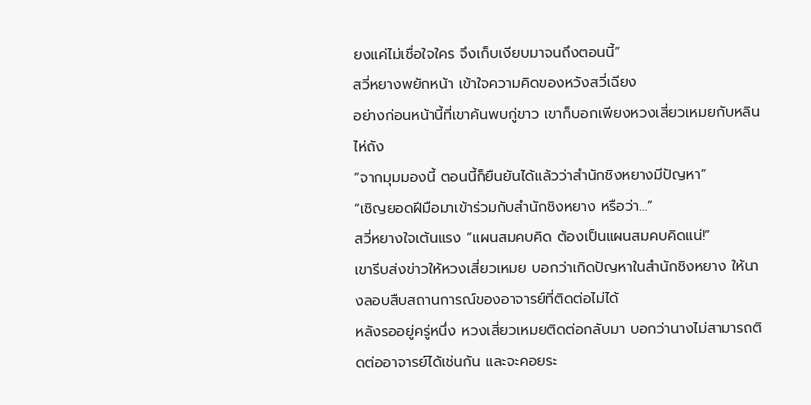ยงแค่ไม่เชื่อใจใคร จึงเก็บเงียบมาจนถึงตอนนี้”
สวี่หยางพยักหน้า เข้าใจความคิดของหวังสวี่เฉียง
อย่างก่อนหน้านี้ที่เขาค้นพบกู่ขาว เขาก็บอกเพียงหวงเสี่ยวเหมยกับหลินไห่ถัง
“จากมุมมองนี้ ตอนนี้ก็ยืนยันได้แล้วว่าสำนักชิงหยางมีปัญหา”
“เชิญยอดฝีมือมาเข้าร่วมกับสำนักชิงหยาง หรือว่า…”
สวี่หยางใจเต้นแรง “แผนสมคบคิด ต้องเป็นแผนสมคบคิดแน่!”
เขารีบส่งข่าวให้หวงเสี่ยวเหมย บอกว่าเกิดปัญหาในสำนักชิงหยาง ให้นางลอบสืบสถานการณ์ของอาจารย์ที่ติดต่อไม่ได้
หลังรออยู่ครู่หนึ่ง หวงเสี่ยวเหมยติดต่อกลับมา บอกว่านางไม่สามารถติดต่ออาจารย์ได้เช่นกัน และจะคอยระ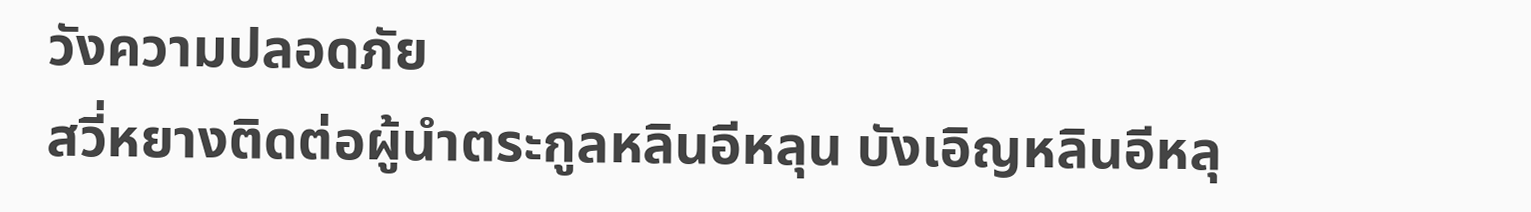วังความปลอดภัย
สวี่หยางติดต่อผู้นำตระกูลหลินอีหลุน บังเอิญหลินอีหลุ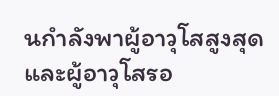นกำลังพาผู้อาวุโสสูงสุดและผู้อาวุโสรอ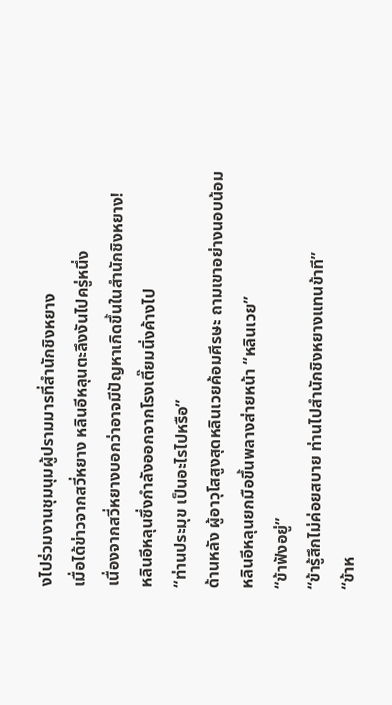งไปร่วมงานชุมนุมผู้ปรามมารที่สำนักชิงหยาง
เมื่อได้ข่าวจากสวี่หยาง หลินอีหลุนตะลึงงันไปครู่หนึ่ง
เนื่องจากสวี่หยางบอกว่าอาจมีปัญหาเกิดขึ้นในสำนักชิงหยาง!
หลินอีหลุนซึ่งกำลังออกจากโรงเตี๊ยมนิ่งค้างไป
“ท่านประมุข เป็นอะไรไปหรือ”
ด้านหลัง ผู้อาวุโสสูงสุดหลินเวยค้อมศีรษะ ถามเขาอย่างนอบน้อม
หลินอีหลุนยกมือขึ้นพลางส่ายหน้า “หลินเวย”
“ข้าฟังอยู่”
“ข้ารู้สึกไม่ค่อยสบาย ท่านไปสำนักชิงหยางแทนข้าที”
“ข้าห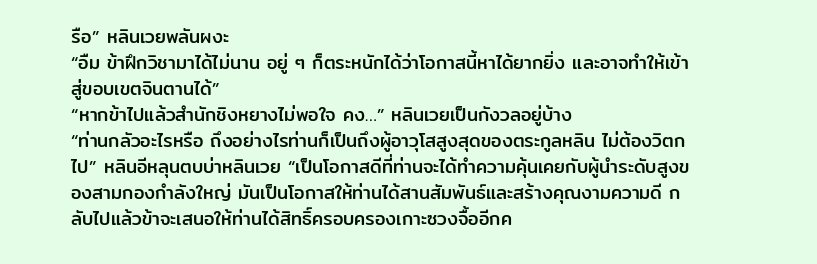รือ” หลินเวยพลันผงะ
“อืม ข้าฝึกวิชามาได้ไม่นาน อยู่ ๆ ก็ตระหนักได้ว่าโอกาสนี้หาได้ยากยิ่ง และอาจทำให้เข้าสู่ขอบเขตจินตานได้”
“หากข้าไปแล้วสำนักชิงหยางไม่พอใจ คง…” หลินเวยเป็นกังวลอยู่บ้าง
“ท่านกลัวอะไรหรือ ถึงอย่างไรท่านก็เป็นถึงผู้อาวุโสสูงสุดของตระกูลหลิน ไม่ต้องวิตกไป” หลินอีหลุนตบบ่าหลินเวย “เป็นโอกาสดีที่ท่านจะได้ทำความคุ้นเคยกับผู้นำระดับสูงของสามกองกำลังใหญ่ มันเป็นโอกาสให้ท่านได้สานสัมพันธ์และสร้างคุณงามความดี กลับไปแล้วข้าจะเสนอให้ท่านได้สิทธิ์ครอบครองเกาะซวงจื้ออีกค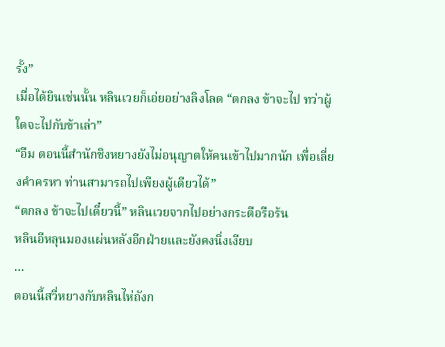รั้ง”
เมื่อได้ยินเช่นนั้น หลินเวยก็เอ่ยอย่างลิงโลด “ตกลง ข้าจะไป ทว่าผู้ใดจะไปกับข้าเล่า”
“อืม ตอนนี้สำนักชิงหยางยังไม่อนุญาตให้คนเข้าไปมากนัก เพื่อเลี่ยงคำครหา ท่านสามารถไปเพียงผู้เดียวได้”
“ตกลง ข้าจะไปเดี๋ยวนี้” หลินเวยจากไปอย่างกระตือรือร้น
หลินอีหลุนมองแผ่นหลังอีกฝ่ายและยังคงนิ่งเงียบ
…
ตอนนี้สวี่หยางกับหลินไห่ถังก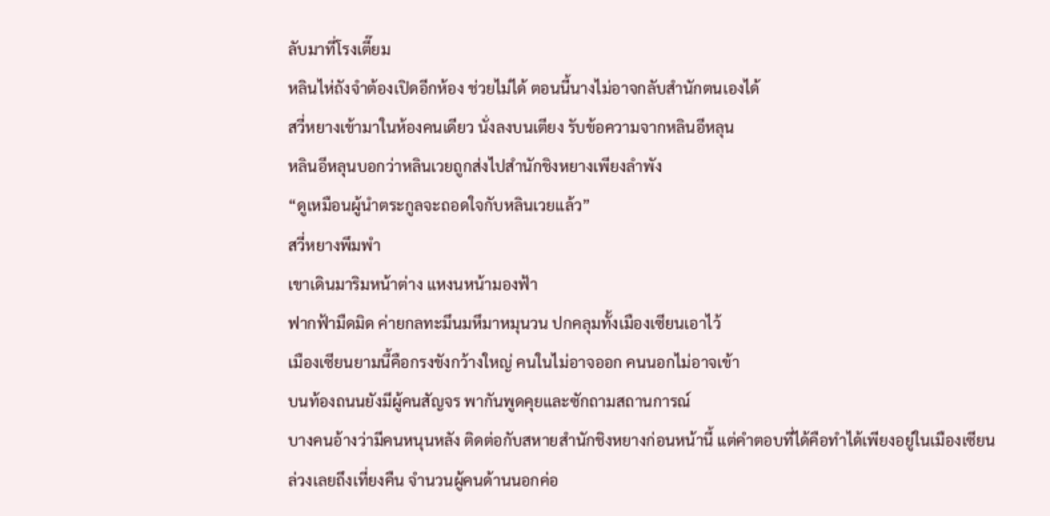ลับมาที่โรงเตี๊ยม
หลินไห่ถังจำต้องเปิดอีกห้อง ช่วยไม่ได้ ตอนนี้นางไม่อาจกลับสำนักตนเองได้
สวี่หยางเข้ามาในห้องคนเดียว นั่งลงบนเตียง รับข้อความจากหลินอีหลุน
หลินอีหลุนบอกว่าหลินเวยถูกส่งไปสำนักชิงหยางเพียงลำพัง
“ดูเหมือนผู้นำตระกูลจะถอดใจกับหลินเวยแล้ว”
สวี่หยางพึมพำ
เขาเดินมาริมหน้าต่าง แหงนหน้ามองฟ้า
ฟากฟ้ามืดมิด ค่ายกลทะมึนมหึมาหมุนวน ปกคลุมทั้งเมืองเซียนเอาไว้
เมืองเซียนยามนี้คือกรงขังกว้างใหญ่ คนในไม่อาจออก คนนอกไม่อาจเข้า
บนท้องถนนยังมีผู้คนสัญจร พากันพูดคุยและซักถามสถานการณ์
บางคนอ้างว่ามีคนหนุนหลัง ติดต่อกับสหายสำนักชิงหยางก่อนหน้านี้ แต่คำตอบที่ได้คือทำได้เพียงอยู่ในเมืองเซียน
ล่วงเลยถึงเที่ยงคืน จำนวนผู้คนด้านนอกค่อ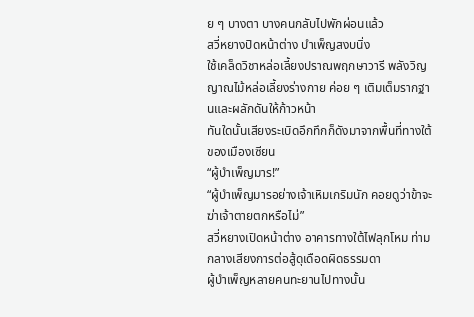ย ๆ บางตา บางคนกลับไปพักผ่อนแล้ว
สวี่หยางปิดหน้าต่าง บำเพ็ญสงบนิ่ง
ใช้เคล็ดวิชาหล่อเลี้ยงปราณพฤกษาวารี พลังวิญญาณไม้หล่อเลี้ยงร่างกาย ค่อย ๆ เติมเต็มรากฐานและผลักดันให้ก้าวหน้า
ทันใดนั้นเสียงระเบิดอึกทึกก็ดังมาจากพื้นที่ทางใต้ของเมืองเซียน
“ผู้บำเพ็ญมาร!”
“ผู้บำเพ็ญมารอย่างเจ้าเหิมเกริมนัก คอยดูว่าข้าจะฆ่าเจ้าตายตกหรือไม่”
สวี่หยางเปิดหน้าต่าง อาคารทางใต้ไฟลุกโหม ท่ามกลางเสียงการต่อสู้ดุเดือดผิดธรรมดา
ผู้บำเพ็ญหลายคนทะยานไปทางนั้น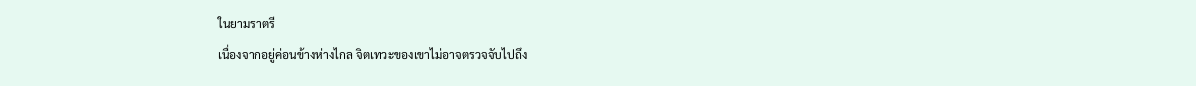ในยามราตรี
เนื่องจากอยู่ค่อนข้างห่างไกล จิตเทวะของเขาไม่อาจตรวจจับไปถึง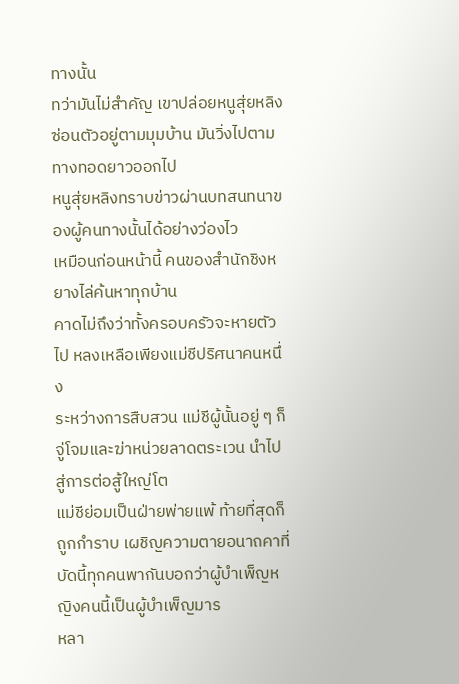ทางนั้น
ทว่ามันไม่สำคัญ เขาปล่อยหนูสุ่ยหลิงซ่อนตัวอยู่ตามมุมบ้าน มันวิ่งไปตามทางทอดยาวออกไป
หนูสุ่ยหลิงทราบข่าวผ่านบทสนทนาของผู้คนทางนั้นได้อย่างว่องไว
เหมือนก่อนหน้านี้ คนของสำนักชิงหยางไล่ค้นหาทุกบ้าน
คาดไม่ถึงว่าทั้งครอบครัวจะหายตัวไป หลงเหลือเพียงแม่ชีปริศนาคนหนึ่ง
ระหว่างการสืบสวน แม่ชีผู้นั้นอยู่ ๆ ก็จู่โจมและฆ่าหน่วยลาดตระเวน นำไปสู่การต่อสู้ใหญ่โต
แม่ชีย่อมเป็นฝ่ายพ่ายแพ้ ท้ายที่สุดก็ถูกกำราบ เผชิญความตายอนาถคาที่
บัดนี้ทุกคนพากันบอกว่าผู้บำเพ็ญหญิงคนนี้เป็นผู้บำเพ็ญมาร
หลา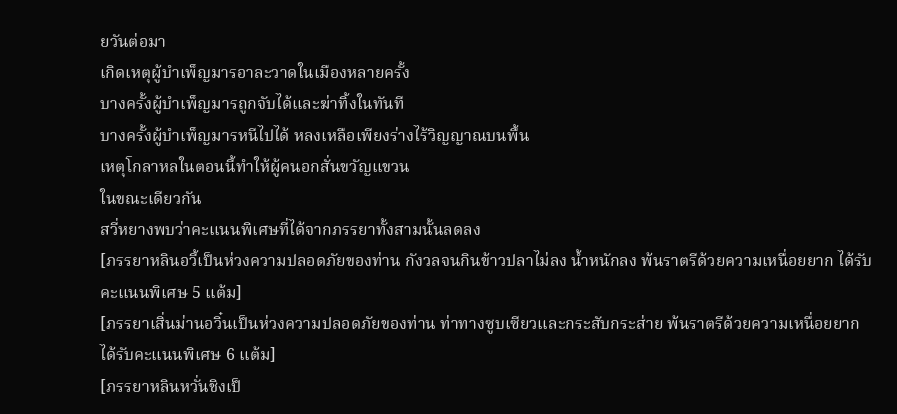ยวันต่อมา
เกิดเหตุผู้บำเพ็ญมารอาละวาดในเมืองหลายครั้ง
บางครั้งผู้บำเพ็ญมารถูกจับได้และฆ่าทิ้งในทันที
บางครั้งผู้บำเพ็ญมารหนีไปได้ หลงเหลือเพียงร่างไร้วิญญาณบนพื้น
เหตุโกลาหลในตอนนี้ทำให้ผู้คนอกสั่นขวัญแขวน
ในขณะเดียวกัน
สวี่หยางพบว่าคะแนนพิเศษที่ได้จากภรรยาทั้งสามนั้นลดลง
[ภรรยาหลินอวี้เป็นห่วงความปลอดภัยของท่าน กังวลจนกินข้าวปลาไม่ลง น้ำหนักลง พ้นราตรีด้วยความเหนื่อยยาก ได้รับคะแนนพิเศษ 5 แต้ม]
[ภรรยาเสิ่นม่านอวิ๋นเป็นห่วงความปลอดภัยของท่าน ท่าทางซูบเซียวและกระสับกระส่าย พ้นราตรีด้วยความเหนื่อยยาก ได้รับคะแนนพิเศษ 6 แต้ม]
[ภรรยาหลินหวั่นชิงเป็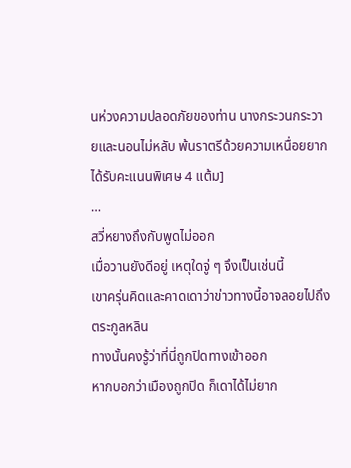นห่วงความปลอดภัยของท่าน นางกระวนกระวายและนอนไม่หลับ พ้นราตรีด้วยความเหนื่อยยาก ได้รับคะแนนพิเศษ 4 แต้ม]
…
สวี่หยางถึงกับพูดไม่ออก
เมื่อวานยังดีอยู่ เหตุใดจู่ ๆ จึงเป็นเช่นนี้
เขาครุ่นคิดและคาดเดาว่าข่าวทางนี้อาจลอยไปถึงตระกูลหลิน
ทางนั้นคงรู้ว่าที่นี่ถูกปิดทางเข้าออก
หากบอกว่าเมืองถูกปิด ก็เดาได้ไม่ยาก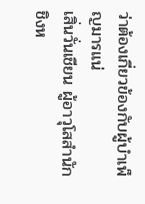ว่าต้องเกี่ยวข้องกับผู้บำเพ็ญมารแน่
เสิ่นวั่นเชียน ผู้อาวุโสสำนักชิงห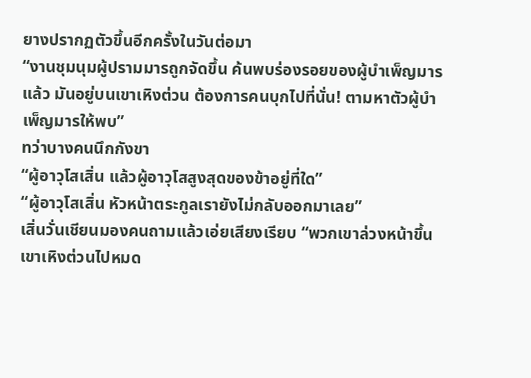ยางปรากฏตัวขึ้นอีกครั้งในวันต่อมา
“งานชุมนุมผู้ปรามมารถูกจัดขึ้น ค้นพบร่องรอยของผู้บำเพ็ญมารแล้ว มันอยู่บนเขาเหิงต่วน ต้องการคนบุกไปที่นั่น! ตามหาตัวผู้บำเพ็ญมารให้พบ”
ทว่าบางคนนึกกังขา
“ผู้อาวุโสเสิ่น แล้วผู้อาวุโสสูงสุดของข้าอยู่ที่ใด”
“ผู้อาวุโสเสิ่น หัวหน้าตระกูลเรายังไม่กลับออกมาเลย”
เสิ่นวั่นเชียนมองคนถามแล้วเอ่ยเสียงเรียบ “พวกเขาล่วงหน้าขึ้นเขาเหิงต่วนไปหมด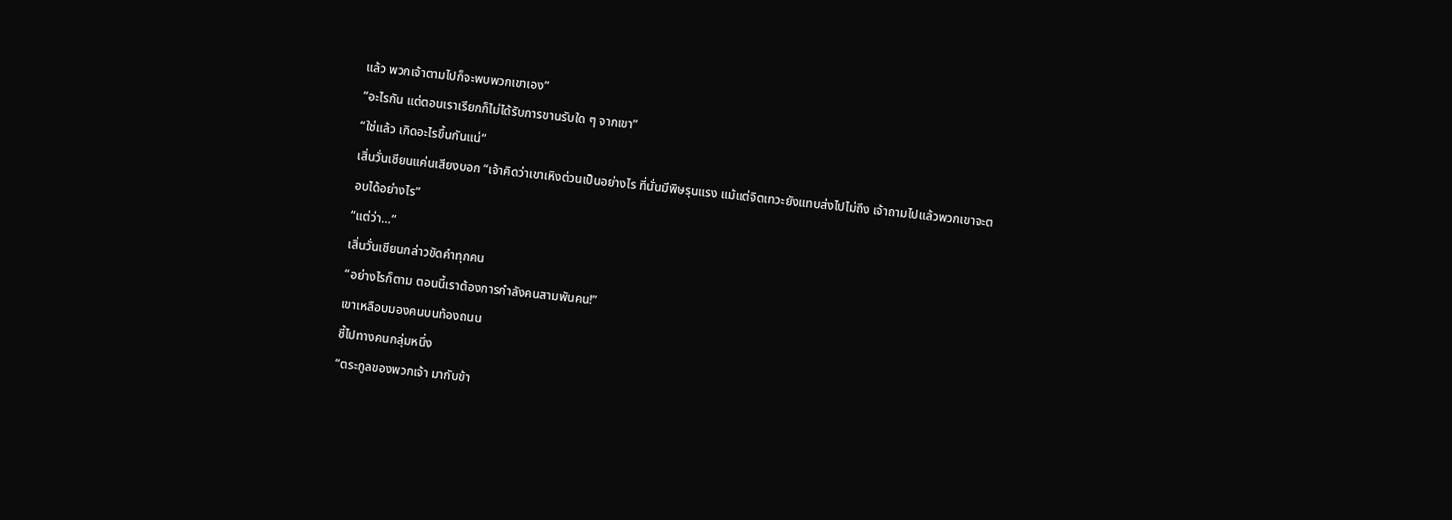แล้ว พวกเจ้าตามไปก็จะพบพวกเขาเอง”
“อะไรกัน แต่ตอนเราเรียกก็ไม่ได้รับการขานรับใด ๆ จากเขา”
“ใช่แล้ว เกิดอะไรขึ้นกันแน่”
เสิ่นวั่นเชียนแค่นเสียงบอก “เจ้าคิดว่าเขาเหิงต่วนเป็นอย่างไร ที่นั่นมีพิษรุนแรง แม้แต่จิตเทวะยังแทบส่งไปไม่ถึง เจ้าถามไปแล้วพวกเขาจะตอบได้อย่างไร”
“แต่ว่า…”
เสิ่นวั่นเชียนกล่าวขัดคำทุกคน
“อย่างไรก็ตาม ตอนนี้เราต้องการกำลังคนสามพันคน!”
เขาเหลือบมองคนบนท้องถนน
ชี้ไปทางคนกลุ่มหนึ่ง
“ตระกูลของพวกเจ้า มากับข้า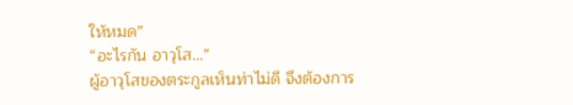ให้หมด”
“อะไรกัน อาวุโส…”
ผู้อาวุโสของตระกูลเห็นท่าไม่ดี จึงต้องการ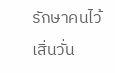รักษาคนไว้
เสิ่นวั่น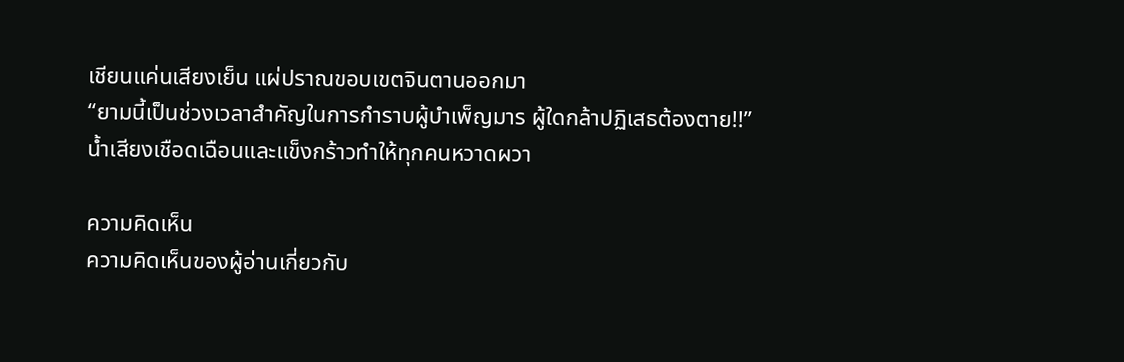เชียนแค่นเสียงเย็น แผ่ปราณขอบเขตจินตานออกมา
“ยามนี้เป็นช่วงเวลาสำคัญในการกำราบผู้บำเพ็ญมาร ผู้ใดกล้าปฏิเสธต้องตาย!!”
น้ำเสียงเชือดเฉือนและแข็งกร้าวทำให้ทุกคนหวาดผวา

ความคิดเห็น
ความคิดเห็นของผู้อ่านเกี่ยวกับ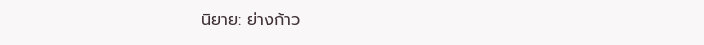นิยาย: ย่างก้าว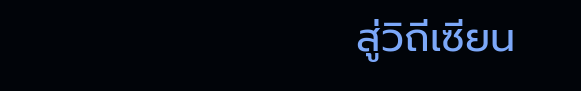สู่วิถีเซียน